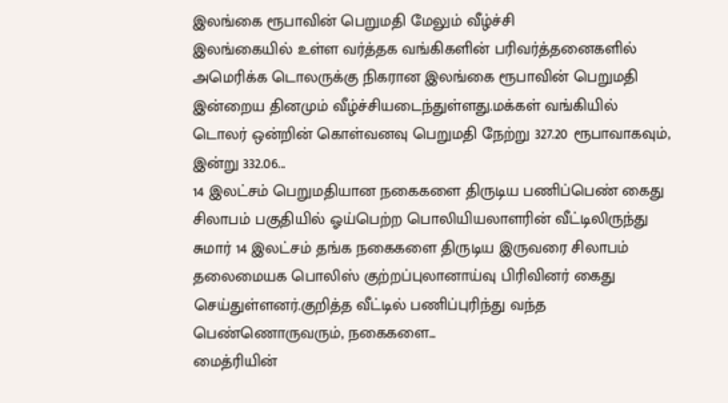இலங்கை ரூபாவின் பெறுமதி மேலும் வீழ்ச்சி
இலங்கையில் உள்ள வர்த்தக வங்கிகளின் பரிவர்த்தனைகளில் அமெரிக்க டொலருக்கு நிகரான இலங்கை ரூபாவின் பெறுமதி இன்றைய தினமும் வீழ்ச்சியடைந்துள்ளது.மக்கள் வங்கியில் டொலர் ஒன்றின் கொள்வனவு பெறுமதி நேற்று 327.20 ரூபாவாகவும், இன்று 332.06...
14 இலட்சம் பெறுமதியான நகைகளை திருடிய பணிப்பெண் கைது
சிலாபம் பகுதியில் ஓய்பெற்ற பொலியியலாளரின் வீட்டிலிருந்து சுமார் 14 இலட்சம் தங்க நகைகளை திருடிய இருவரை சிலாபம் தலைமையக பொலிஸ் குற்றப்புலானாய்வு பிரிவினர் கைது செய்துள்ளனர்.குறித்த வீட்டில் பணிப்புரிந்து வந்த பெண்ணொருவரும், நகைகளை...
மைத்ரியின்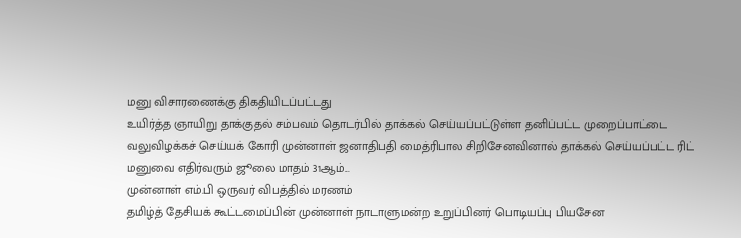மனு விசாரணைக்கு திகதியிடப்பட்டது
உயிர்த்த ஞாயிறு தாக்குதல் சம்பவம் தொடர்பில் தாக்கல் செய்யப்பட்டுள்ள தனிப்பட்ட முறைப்பாட்டை வலுவிழக்கச் செய்யக் கோரி முன்னாள் ஜனாதிபதி மைத்ரிபால சிறிசேனவினால் தாக்கல் செய்யப்பட்ட ரிட் மனுவை எதிர்வரும் ஜூலை மாதம் 31ஆம்...
முன்னாள் எம்.பி ஒருவர் விபத்தில் மரணம்
தமிழ்த் தேசியக் கூட்டமைப்பின் முன்னாள் நாடாளுமன்ற உறுப்பினர் பொடியப்பு பியசேன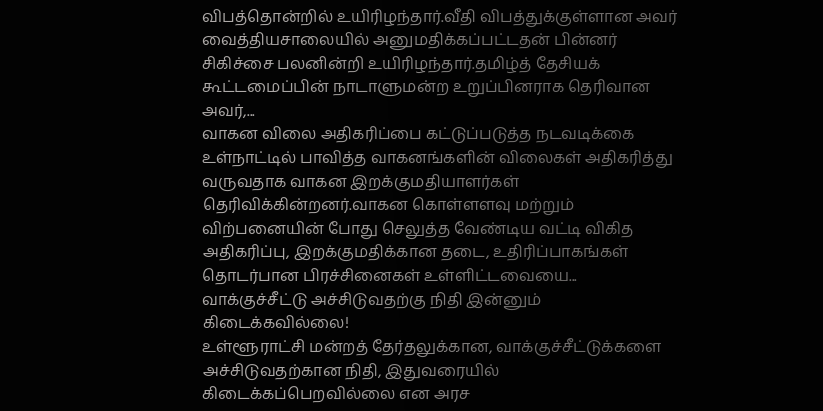விபத்தொன்றில் உயிரிழந்தார்.வீதி விபத்துக்குள்ளான அவர் வைத்தியசாலையில் அனுமதிக்கப்பட்டதன் பின்னர் சிகிச்சை பலனின்றி உயிரிழந்தார்.தமிழ்த் தேசியக் கூட்டமைப்பின் நாடாளுமன்ற உறுப்பினராக தெரிவான அவர்,...
வாகன விலை அதிகரிப்பை கட்டுப்படுத்த நடவடிக்கை
உள்நாட்டில் பாவித்த வாகனங்களின் விலைகள் அதிகரித்து வருவதாக வாகன இறக்குமதியாளர்கள் தெரிவிக்கின்றனர்.வாகன கொள்ளளவு மற்றும் விற்பனையின் போது செலுத்த வேண்டிய வட்டி விகித அதிகரிப்பு, இறக்குமதிக்கான தடை, உதிரிப்பாகங்கள் தொடர்பான பிரச்சினைகள் உள்ளிட்டவையை...
வாக்குச்சீட்டு அச்சிடுவதற்கு நிதி இன்னும் கிடைக்கவில்லை!
உள்ளூராட்சி மன்றத் தேர்தலுக்கான, வாக்குச்சீட்டுக்களை அச்சிடுவதற்கான நிதி, இதுவரையில் கிடைக்கப்பெறவில்லை என அரச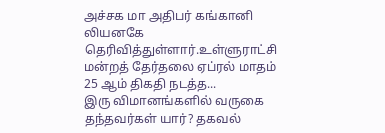அச்சக மா அதிபர் கங்கானி லியனகே தெரிவித்துள்ளார்.உள்ளுராட்சி மன்றத் தேர்தலை ஏப்ரல் மாதம் 25 ஆம் திகதி நடத்த...
இரு விமானங்களில் வருகை தந்தவர்கள் யார்? தகவல்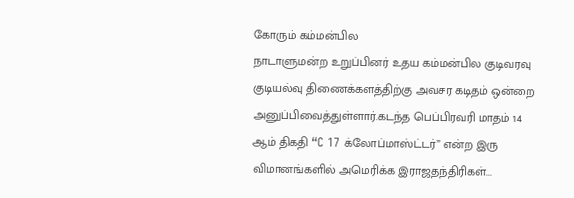கோரும் கம்மன்பில
நாடாளுமன்ற உறுப்பினர் உதய கம்மன்பில குடிவரவு குடியல்வு திணைக்களத்திற்கு அவசர கடிதம் ஒன்றை அனுப்பிவைத்துள்ளார்.கடந்த பெப்பிரவரி மாதம் 14 ஆம் திகதி “C 17 க்லோப்மாஸ்ட்டர்” என்ற இரு விமானங்களில் அமெரிக்க இராஜதந்திரிகள்...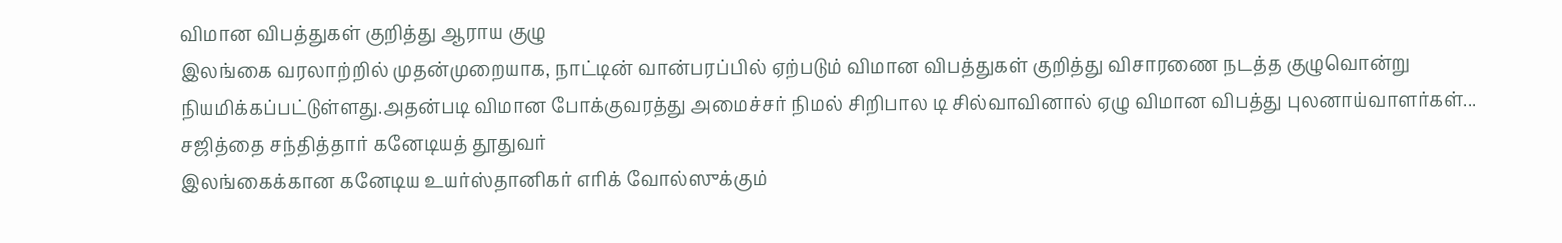விமான விபத்துகள் குறித்து ஆராய குழு
இலங்கை வரலாற்றில் முதன்முறையாக, நாட்டின் வான்பரப்பில் ஏற்படும் விமான விபத்துகள் குறித்து விசாரணை நடத்த குழுவொன்று நியமிக்கப்பட்டுள்ளது.அதன்படி விமான போக்குவரத்து அமைச்சர் நிமல் சிறிபால டி சில்வாவினால் ஏழு விமான விபத்து புலனாய்வாளர்கள்...
சஜித்தை சந்தித்தார் கனேடியத் தூதுவர்
இலங்கைக்கான கனேடிய உயர்ஸ்தானிகர் எரிக் வோல்ஸுக்கும்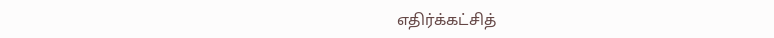எதிர்க்கட்சித்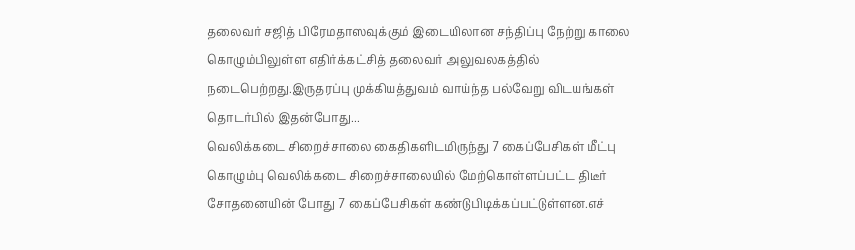தலைவர் சஜித் பிரேமதாஸவுக்கும் இடையிலான சந்திப்பு நேற்று காலை கொழும்பிலுள்ள எதிர்க்கட்சித் தலைவர் அலுவலகத்தில் நடைபெற்றது.இருதரப்பு முக்கியத்துவம் வாய்ந்த பல்வேறு விடயங்கள் தொடர்பில் இதன்போது...
வெலிக்கடை சிறைச்சாலை கைதிகளிடமிருந்து 7 கைப்பேசிகள் மீட்பு
கொழும்பு வெலிக்கடை சிறைச்சாலையில் மேற்கொள்ளப்பட்ட திடீர் சோதனையின் போது 7 கைப்பேசிகள் கண்டுபிடிக்கப்பட்டுள்ளன.எச்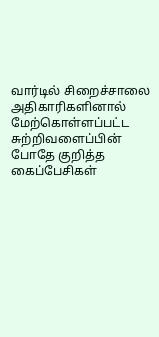வார்டில் சிறைச்சாலை அதிகாரிகளினால் மேற்கொள்ளப்பட்ட சுற்றிவளைப்பின் போதே குறித்த கைப்பேசிகள்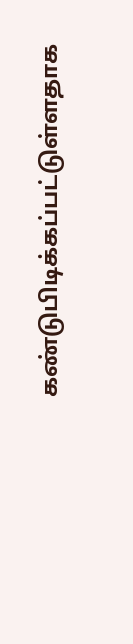கண்டுபிடிக்கப்பட்டுள்ளதாக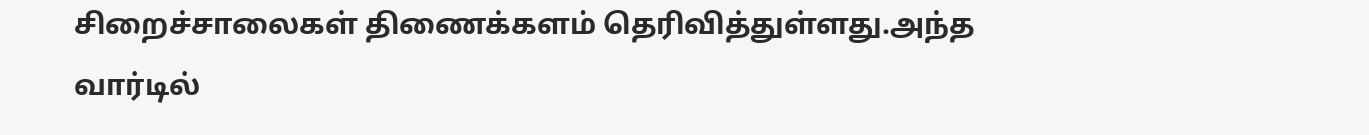சிறைச்சாலைகள் திணைக்களம் தெரிவித்துள்ளது.அந்த வார்டில்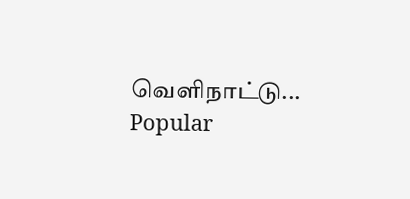வெளிநாட்டு...
Popular